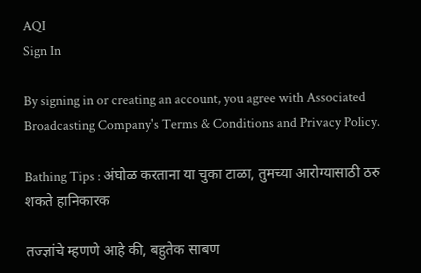AQI
Sign In

By signing in or creating an account, you agree with Associated Broadcasting Company's Terms & Conditions and Privacy Policy.

Bathing Tips : अंघोळ करताना या चुका टाळा, तुमच्या आरोग्यासाठी ठरु शकते हानिकारक

तज्ज्ञांचे म्हणणे आहे की, बहुतेक साबण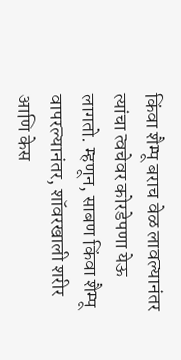किंवा शैम्पू बराच वेळ लावल्यानंतर त्यांचा त्वचेवर कोरडेपणा येऊ लागतो. म्हणून, साबण किंवा शैम्पू वापरल्यानंतर, शॉवरखाली शरीर आणि केस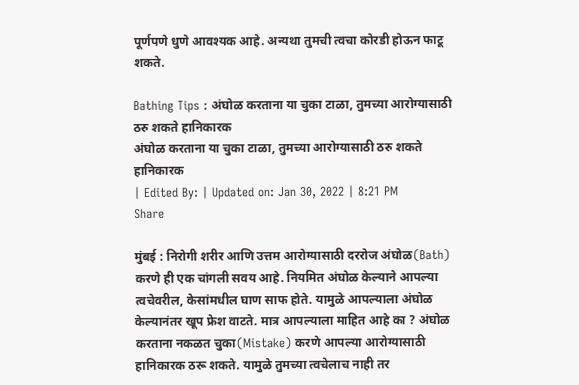पूर्णपणे धुणे आवश्यक आहे. अन्यथा तुमची त्वचा कोरडी होऊन फाटू शकते.

Bathing Tips : अंघोळ करताना या चुका टाळा, तुमच्या आरोग्यासाठी ठरु शकते हानिकारक
अंघोळ करताना या चुका टाळा, तुमच्या आरोग्यासाठी ठरु शकते हानिकारक
| Edited By: | Updated on: Jan 30, 2022 | 8:21 PM
Share

मुंबई : निरोगी शरीर आणि उत्तम आरोग्यासाठी दररोज अंघोळ(Bath) करणे ही एक चांगली सवय आहे. नियमित अंघोळ केल्याने आपल्या त्वचेवरील, केसांमधील घाण साफ होते. यामुळे आपल्याला अंघोळ केल्यानंतर खूप फ्रेश वाटते. मात्र आपल्याला माहित आहे का ? अंघोळ करताना नकळत चुका(Mistake) करणे आपल्या आरोग्यासाठी हानिकारक ठरू शकते. यामुळे तुमच्या त्वचेलाच नाही तर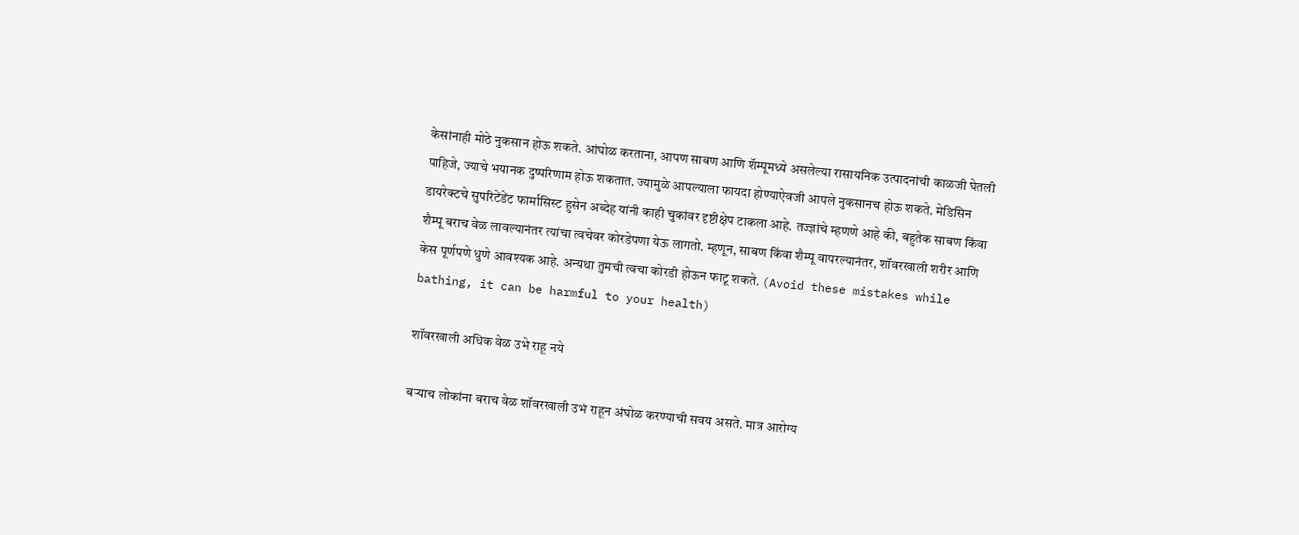केसांनाही मोठे नुकसान होऊ शकते. आंघोळ करताना, आपण साबण आणि शॅम्पूमध्ये असलेल्या रासायनिक उत्पादनांची काळजी घेतली पाहिजे, ज्याचे भयानक दुष्परिणाम होऊ शकतात. ज्यामुळे आपल्याला फायदा होण्याऐवजी आपले नुकसानच होऊ शकते. मेडिसिन डायरेक्टचे सुपरिटेंडेंट फार्मासिस्ट हुसेन अब्देह यांनी काही चुकांवर दृष्टीक्षेप टाकला आहे. तज्ज्ञांचे म्हणणे आहे की, बहुतेक साबण किंवा शैम्पू बराच वेळ लावल्यानंतर त्यांचा त्वचेवर कोरडेपणा येऊ लागतो. म्हणून, साबण किंवा शैम्पू वापरल्यानंतर, शॉवरखाली शरीर आणि केस पूर्णपणे धुणे आवश्यक आहे. अन्यथा तुमची त्वचा कोरडी होऊन फाटू शकते. (Avoid these mistakes while bathing, it can be harmful to your health)

शॉवरखाली अधिक वेळ उभे राहू नये

बऱ्याच लोकांना बराच वेळ शॉवरखाली उभं राहून अंघोळ करण्याची सवय असते. मात्र आरोग्य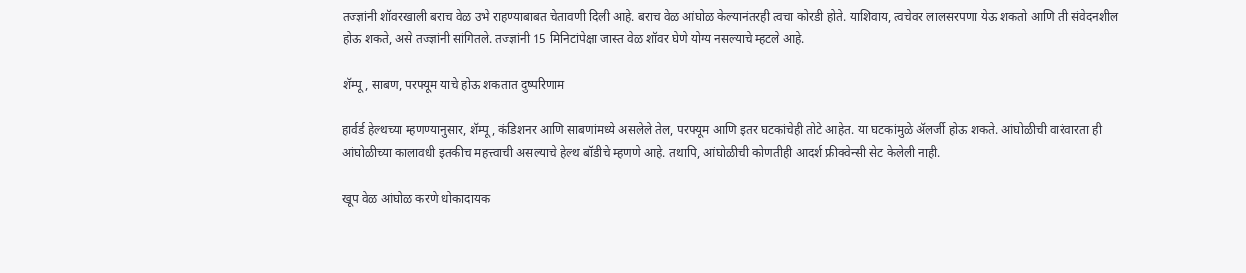तज्ज्ञांनी शॉवरखाली बराच वेळ उभे राहण्याबाबत चेतावणी दिली आहे. बराच वेळ आंघोळ केल्यानंतरही त्वचा कोरडी होते. याशिवाय, त्वचेवर लालसरपणा येऊ शकतो आणि ती संवेदनशील होऊ शकते, असे तज्ज्ञांनी सांगितले. तज्ज्ञांनी 15 मिनिटांपेक्षा जास्त वेळ शॉवर घेणे योग्य नसल्याचे म्हटले आहे.

शॅम्पू, साबण, परफ्यूम याचे होऊ शकतात दुष्परिणाम

हार्वर्ड हेल्थच्या म्हणण्यानुसार, शॅम्पू, कंडिशनर आणि साबणांमध्ये असलेले तेल, परफ्यूम आणि इतर घटकांचेही तोटे आहेत. या घटकांमुळे ॲलर्जी होऊ शकते. आंघोळीची वारंवारता ही आंघोळीच्या कालावधी इतकीच महत्त्वाची असल्याचे हेल्थ बॉडीचे म्हणणे आहे. तथापि, आंघोळीची कोणतीही आदर्श फ्रीक्वेन्सी सेट केलेली नाही.

खूप वेळ आंघोळ करणे धोकादायक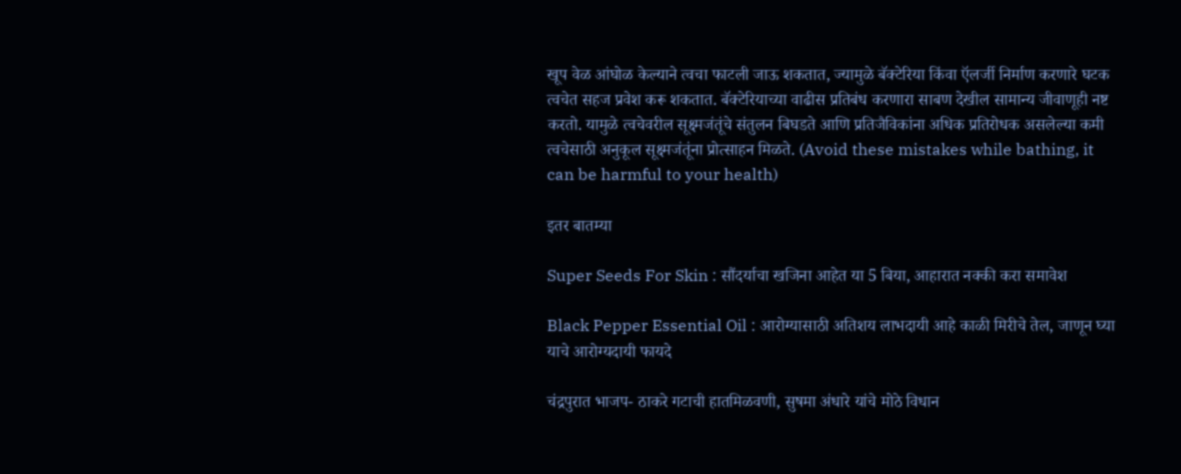खूप वेळ आंघोळ केल्याने त्वचा फाटली जाऊ शकतात, ज्यामुळे बॅक्टेरिया किंवा ऍलर्जी निर्माण करणारे घटक त्वचेत सहज प्रवेश करू शकतात. बॅक्टेरियाच्या वाढीस प्रतिबंध करणारा साबण देखील सामान्य जीवाणूही नष्ट करतो. यामुळे त्वचेवरील सूक्ष्मजंतूंचे संतुलन बिघडते आणि प्रतिजैविकांना अधिक प्रतिरोधक असलेल्या कमी त्वचेसाठी अनुकूल सूक्ष्मजंतूंना प्रोत्साहन मिळते. (Avoid these mistakes while bathing, it can be harmful to your health)

इतर बातम्या

Super Seeds For Skin : सौंदर्याचा खजिना आहेत या 5 बिया, आहारात नक्की करा समावेश

Black Pepper Essential Oil : आरोग्यासाठी अतिशय लाभदायी आहे काळी मिरीचे तेल, जाणून घ्या याचे आरोग्यदायी फायदे

चंद्रपुरात भाजप- ठाकरे गटाची हातमिळवणी, सुषमा अंधारे यांचे मोठे विधान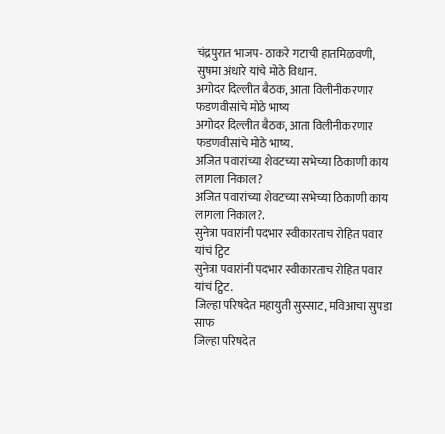चंद्रपुरात भाजप- ठाकरे गटाची हातमिळवणी, सुषमा अंधारे यांचे मोठे विधान.
अगोदर दिल्लीत बैठक, आता विलीनीकरणार फडणवीसांचे मोठे भाष्य
अगोदर दिल्लीत बैठक, आता विलीनीकरणार फडणवीसांचे मोठे भाष्य.
अजित पवारांच्या शेवटच्या सभेच्या ठिकाणी काय लागला निकाल?
अजित पवारांच्या शेवटच्या सभेच्या ठिकाणी काय लागला निकाल?.
सुनेत्रा पवारांनी पदभार स्वीकारताच रोहित पवार यांचं ट्विट
सुनेत्रा पवारांनी पदभार स्वीकारताच रोहित पवार यांचं ट्विट.
जिल्हा परिषदेत महायुती सुस्साट, मविआचा सुपडा साफ
जिल्हा परिषदेत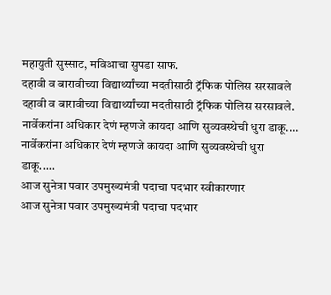महायुती सुस्साट, मविआचा सुपडा साफ.
दहावी व बारावीच्या विद्यार्थ्यांच्या मदतीसाठी ट्रॅफिक पोलिस सरसावले
दहावी व बारावीच्या विद्यार्थ्यांच्या मदतीसाठी ट्रॅफिक पोलिस सरसावले.
नार्वेकरांना अधिकार देणं म्हणजे कायदा आणि सुव्यवस्थेची धुरा डाकू....
नार्वेकरांना अधिकार देणं म्हणजे कायदा आणि सुव्यवस्थेची धुरा डाकू.....
आज सुनेत्रा पवार उपमुख्यमंत्री पदाचा पदभार स्वीकारणार
आज सुनेत्रा पवार उपमुख्यमंत्री पदाचा पदभार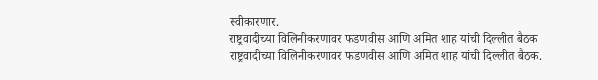स्वीकारणार.
राष्ट्रवादीच्या विलिनीकरणावर फडणवीस आणि अमित शाह यांची दिल्लीत बैठक
राष्ट्रवादीच्या विलिनीकरणावर फडणवीस आणि अमित शाह यांची दिल्लीत बैठक.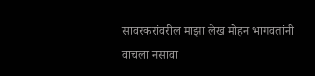सावरकरांवरील माझा लेख मोहन भागवतांनी वाचला नसावा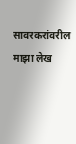सावरकरांवरील माझा लेख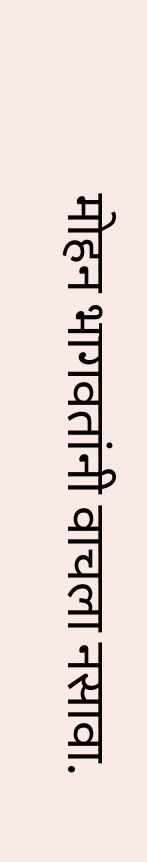मोहन भागवतांनी वाचला नसावा.